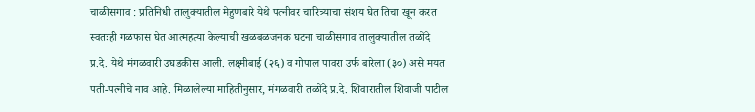चाळीसगाव : प्रतिनिधी तालुक्यातील मेहुणबारे येथे पत्नीवर चारित्र्याचा संशय घेत तिचा खून करत स्वतःही गळफास घेत आत्महत्या केल्याची खळबळजनक घटना चाळीसगाव तालुक्यातील तळोंदे प्र.दे. येथे मंगळवारी उघडकीस आली. लक्ष्मीबाई (२६) व गोपाल पावरा उर्फ बारेला (३०) असे मयत पती-पत्नीचे नाव आहे. मिळालेल्या माहितीनुसार, मंगळवारी तळोंदे प्र.दे. शिवारातील शिवाजी पाटील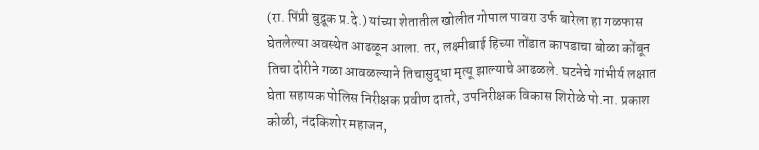(रा. पिंप्री बुद्रूक प्र.दे.) यांच्या शेतातील खोलीत गोपाल पावरा उर्फ बारेला हा गळफास घेतलेल्या अवस्थेत आढळून आला. तर, लक्ष्मीबाई हिच्या तोंडात कापडाचा बोळा कोंबून तिचा दोरीने गळा आवळल्याने तिचासुद्धा मृत्यू झाल्याचे आढळले. घटनेचे गांभीर्य लक्षात घेता सहायक पोलिस निरीक्षक प्रवीण दातरे, उपनिरीक्षक विकास शिरोळे पो.ना. प्रकाश कोळी, नंदकिशोर महाजन,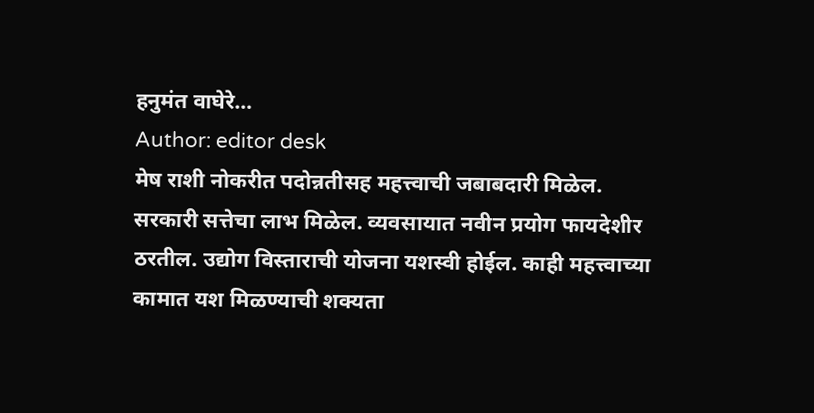हनुमंत वाघेरे…
Author: editor desk
मेष राशी नोकरीत पदोन्नतीसह महत्त्वाची जबाबदारी मिळेल. सरकारी सत्तेचा लाभ मिळेल. व्यवसायात नवीन प्रयोग फायदेशीर ठरतील. उद्योग विस्ताराची योजना यशस्वी होईल. काही महत्त्वाच्या कामात यश मिळण्याची शक्यता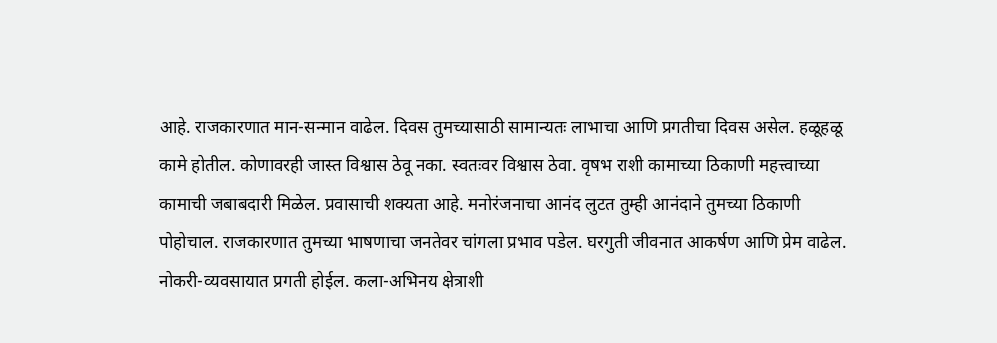आहे. राजकारणात मान-सन्मान वाढेल. दिवस तुमच्यासाठी सामान्यतः लाभाचा आणि प्रगतीचा दिवस असेल. हळूहळू कामे होतील. कोणावरही जास्त विश्वास ठेवू नका. स्वतःवर विश्वास ठेवा. वृषभ राशी कामाच्या ठिकाणी महत्त्वाच्या कामाची जबाबदारी मिळेल. प्रवासाची शक्यता आहे. मनोरंजनाचा आनंद लुटत तुम्ही आनंदाने तुमच्या ठिकाणी पोहोचाल. राजकारणात तुमच्या भाषणाचा जनतेवर चांगला प्रभाव पडेल. घरगुती जीवनात आकर्षण आणि प्रेम वाढेल. नोकरी-व्यवसायात प्रगती होईल. कला-अभिनय क्षेत्राशी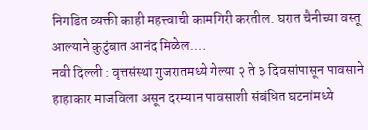निगडित व्यक्ती काही महत्त्वाची कामगिरी करतील. घरात चैनीच्या वस्तू आल्याने कुटुंबात आनंद मिळेल.…
नवी दिल्ली : वृत्तसंस्था गुजरातमध्ये गेल्या २ ते ३ दिवसांपासून पावसाने हाहाकार माजविला असून दरम्यान पावसाशी संबंधित घटनांमध्ये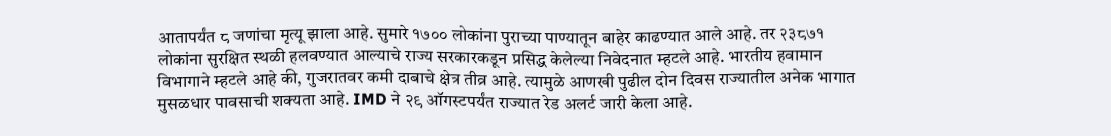आतापर्यंत ८ जणांचा मृत्यू झाला आहे. सुमारे १७०० लोकांना पुराच्या पाण्यातून बाहेर काढण्यात आले आहे. तर २३८७१ लोकांना सुरक्षित स्थळी हलवण्यात आल्याचे राज्य सरकारकडून प्रसिद्ध केलेल्या निवेदनात म्हटले आहे. भारतीय हवामान विभागाने म्हटले आहे की, गुजरातवर कमी दाबाचे क्षेत्र तीव्र आहे. त्यामुळे आणखी पुढील दोन दिवस राज्यातील अनेक भागात मुसळधार पावसाची शक्यता आहे. IMD ने २९ ऑगस्टपर्यंत राज्यात रेड अलर्ट जारी केला आहे.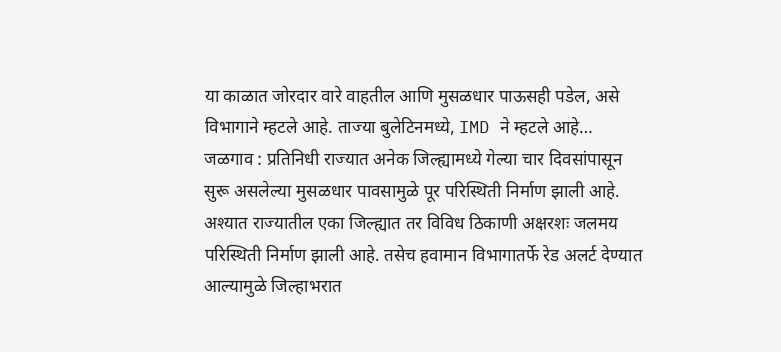या काळात जोरदार वारे वाहतील आणि मुसळधार पाऊसही पडेल, असे विभागाने म्हटले आहे. ताज्या बुलेटिनमध्ये, IMD ने म्हटले आहे…
जळगाव : प्रतिनिधी राज्यात अनेक जिल्ह्यामध्ये गेल्या चार दिवसांपासून सुरू असलेल्या मुसळधार पावसामुळे पूर परिस्थिती निर्माण झाली आहे. अश्यात राज्यातील एका जिल्ह्यात तर विविध ठिकाणी अक्षरशः जलमय परिस्थिती निर्माण झाली आहे. तसेच हवामान विभागातर्फे रेड अलर्ट देण्यात आल्यामुळे जिल्हाभरात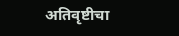अतिवृष्टीचा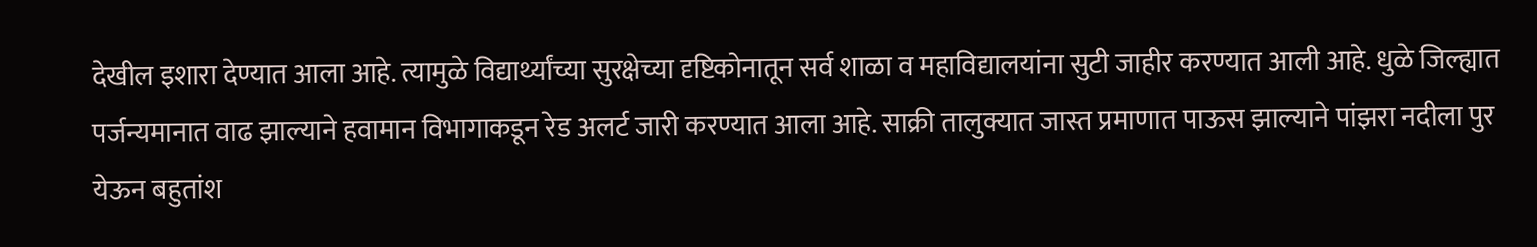देखील इशारा देण्यात आला आहे. त्यामुळे विद्यार्थ्यांच्या सुरक्षेच्या दृष्टिकोनातून सर्व शाळा व महाविद्यालयांना सुटी जाहीर करण्यात आली आहे. धुळे जिल्ह्यात पर्जन्यमानात वाढ झाल्याने हवामान विभागाकडून रेड अलर्ट जारी करण्यात आला आहे. साक्री तालुक्यात जास्त प्रमाणात पाऊस झाल्याने पांझरा नदीला पुर येऊन बहुतांश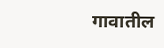गावातील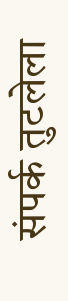संपर्क तुटलेला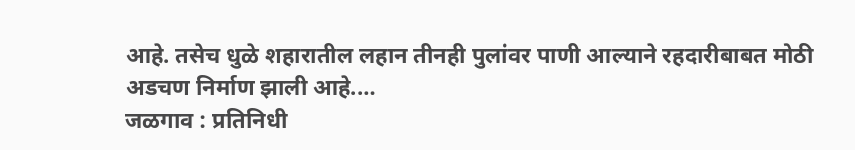आहे. तसेच धुळे शहारातील लहान तीनही पुलांवर पाणी आल्याने रहदारीबाबत मोठी अडचण निर्माण झाली आहे.…
जळगाव : प्रतिनिधी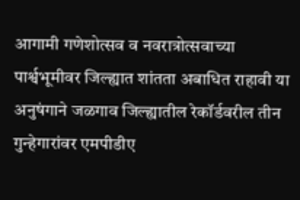आगामी गणेशोत्सव व नवरात्रोत्सवाच्या पार्श्वभूमीवर जिल्ह्यात शांतता अबाधित राहावी या अनुषंगाने जळगाव जिल्ह्यातील रेकॉर्डवरील तीन गुन्हेगारांवर एमपीडीए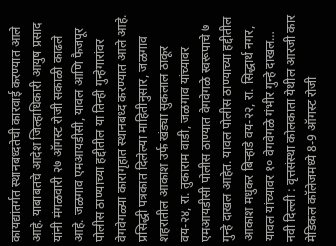कायद्यांतर्गत स्थानबध्दतेची कारवाई करण्यात आले आहे. याबाबतचे आदेश जिल्हाधिकारी आयुष प्रसाद यांनी मंगळवारी २७ ऑगस्ट रोजी सकाळी काढले आहे. जळगाव एमआयडीसी, यावल आणि फैजपूर पोलीस ठाण्याच्या हद्दीतील या तिन्ही गुन्हेगारांवर वेगवेगळ्या कारागृहात स्थानबध्द करण्यात आले आहे. प्रसिद्धी पत्रकात दिलेल्या माहितीनुसार, जळगाव शहरातील आकाश उर्फ खंड्या सुकलाल ठाकूर वय-२४, रा. तुकाराम वाडी, जळगाव यांच्यावर एमआयडीसी पोलीस ठाण्यात वेगवेगळे स्वरूपाचे ७ गुन्हे दाखल आहेत. यावल पोलीस ठाण्याच्या हद्दीतील आकाश मधुकर बिऱ्हाडे वय-२२, रा. सिद्धार्थ नगर, यावल यांच्यावर १० वेगवेगळे गंभीर गुन्हे दाखल…
नवी दिल्ली : वृत्तसंस्था कोलकाता येथील आरजी कार मेडिकल कॉलेजमध्ये 8-9 ऑगस्ट रोजी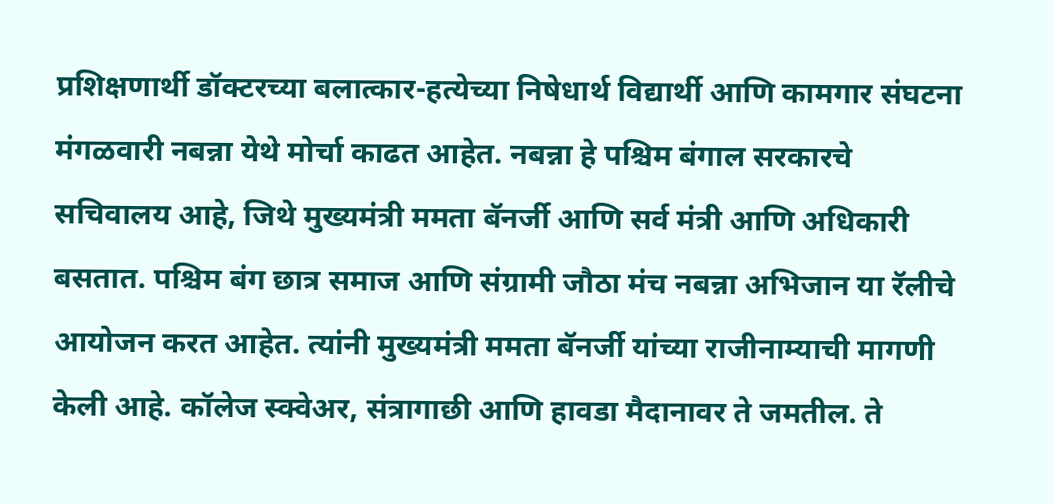प्रशिक्षणार्थी डॉक्टरच्या बलात्कार-हत्येच्या निषेधार्थ विद्यार्थी आणि कामगार संघटना मंगळवारी नबन्ना येथे मोर्चा काढत आहेत. नबन्ना हे पश्चिम बंगाल सरकारचे सचिवालय आहे, जिथे मुख्यमंत्री ममता बॅनर्जी आणि सर्व मंत्री आणि अधिकारी बसतात. पश्चिम बंग छात्र समाज आणि संग्रामी जौठा मंच नबन्ना अभिजान या रॅलीचे आयोजन करत आहेत. त्यांनी मुख्यमंत्री ममता बॅनर्जी यांच्या राजीनाम्याची मागणी केली आहे. कॉलेज स्क्वेअर, संत्रागाछी आणि हावडा मैदानावर ते जमतील. ते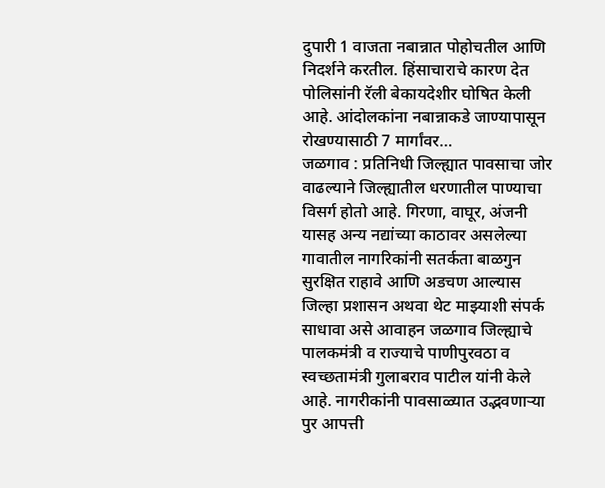दुपारी 1 वाजता नबान्नात पोहोचतील आणि निदर्शने करतील. हिंसाचाराचे कारण देत पोलिसांनी रॅली बेकायदेशीर घोषित केली आहे. आंदोलकांना नबान्नाकडे जाण्यापासून रोखण्यासाठी 7 मार्गांवर…
जळगाव : प्रतिनिधी जिल्ह्यात पावसाचा जोर वाढल्याने जिल्ह्यातील धरणातील पाण्याचा विसर्ग होतो आहे. गिरणा, वाघूर, अंजनी यासह अन्य नद्यांच्या काठावर असलेल्या गावातील नागरिकांनी सतर्कता बाळगुन सुरक्षित राहावे आणि अडचण आल्यास जिल्हा प्रशासन अथवा थेट माझ्याशी संपर्क साधावा असे आवाहन जळगाव जिल्ह्याचे पालकमंत्री व राज्याचे पाणीपुरवठा व स्वच्छतामंत्री गुलाबराव पाटील यांनी केले आहे. नागरीकांनी पावसाळ्यात उद्भवणाऱ्या पुर आपत्ती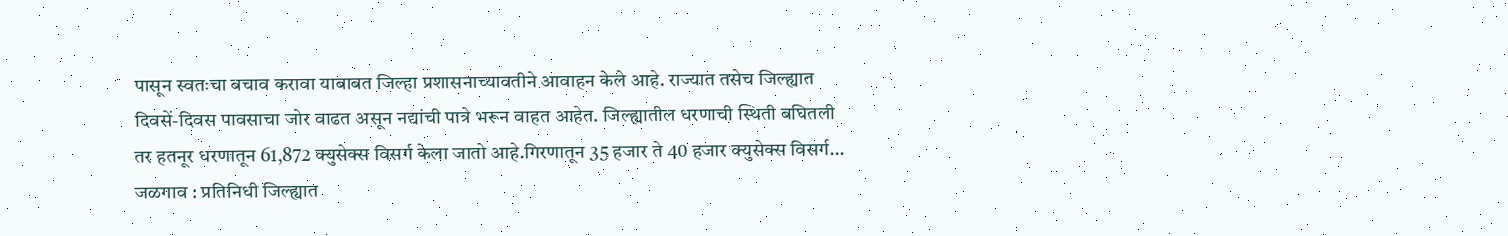पासून स्वतःचा बचाव करावा याबाबत जिल्हा प्रशासनाच्यावतीने आवाहन केले आहे. राज्यात तसेच जिल्ह्यात दिवसें-दिवस पावसाचा जोर वाढत असून नद्यांची पात्रे भरून वाहत आहेत. जिल्ह्यातील धरणाची स्थिती बघितली तर हतनूर धरणातून 61,872 क्युसेक्स विसर्ग केला जातो आहे.गिरणातून 35 हजार ते 40 हजार क्युसेक्स विसर्ग…
जळगाव : प्रतिनिधी जिल्ह्यात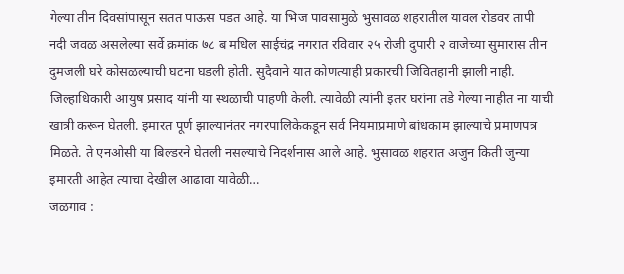गेल्या तीन दिवसांपासून सतत पाऊस पडत आहे. या भिज पावसामुळे भुसावळ शहरातील यावल रोडवर तापी नदी जवळ असलेल्या सर्वे क्रमांक ७८ ब मधिल साईचंद्र नगरात रविवार २५ रोजी दुपारी २ वाजेच्या सुमारास तीन दुमजली घरे कोसळल्याची घटना घडली होती. सुदैवाने यात कोणत्याही प्रकारची जिवितहानी झाली नाही. जिल्हाधिकारी आयुष प्रसाद यांनी या स्थळाची पाहणी केली. त्यावेळी त्यांनी इतर घरांना तडे गेल्या नाहीत ना याची खात्री करून घेतली. इमारत पूर्ण झाल्यानंतर नगरपालिकेकडून सर्व नियमाप्रमाणे बांधकाम झाल्याचे प्रमाणपत्र मिळते. ते एनओसी या बिल्डरने घेतली नसल्याचे निदर्शनास आले आहे. भुसावळ शहरात अजुन किती जुन्या इमारती आहेत त्याचा देखील आढावा यावेळी…
जळगाव :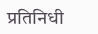प्रतिनिधी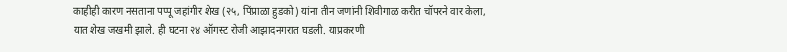काहीही कारण नसताना पप्पू जहांगीर शेख (२५, पिंप्राळा हुडको) यांना तीन जणांनी शिवीगाळ करीत चॉपरने वार केला, यात शेख जखमी झाले. ही घटना २४ ऑगस्ट रोजी आझादनगरात घडली. याप्रकरणी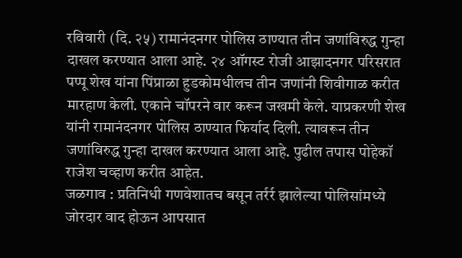रविवारी (दि. २५) रामानंदनगर पोलिस ठाण्यात तीन जणांविरुद्ध गुन्हा दाखल करण्यात आला आहे. २४ ऑगस्ट रोजी आझादनगर परिसरात पप्पू शेख यांना पिंप्राळा हुडकोमधीलच तीन जणांनी शिवीगाळ करीत मारहाण केली. एकाने चॉपरने वार करून जखमी केले. याप्रकरणी शेख यांनी रामानंदनगर पोलिस ठाण्यात फिर्याद दिली. त्यावरून तीन जणांविरुद्ध गुन्हा दाखल करण्यात आला आहे. पुढील तपास पोहेकॉ राजेश चव्हाण करीत आहेत.
जळगाव : प्रतिनिधी गणवेशातच बसून तर्रर्र झालेल्या पोलिसांमध्ये जोरदार वाद होऊन आपसात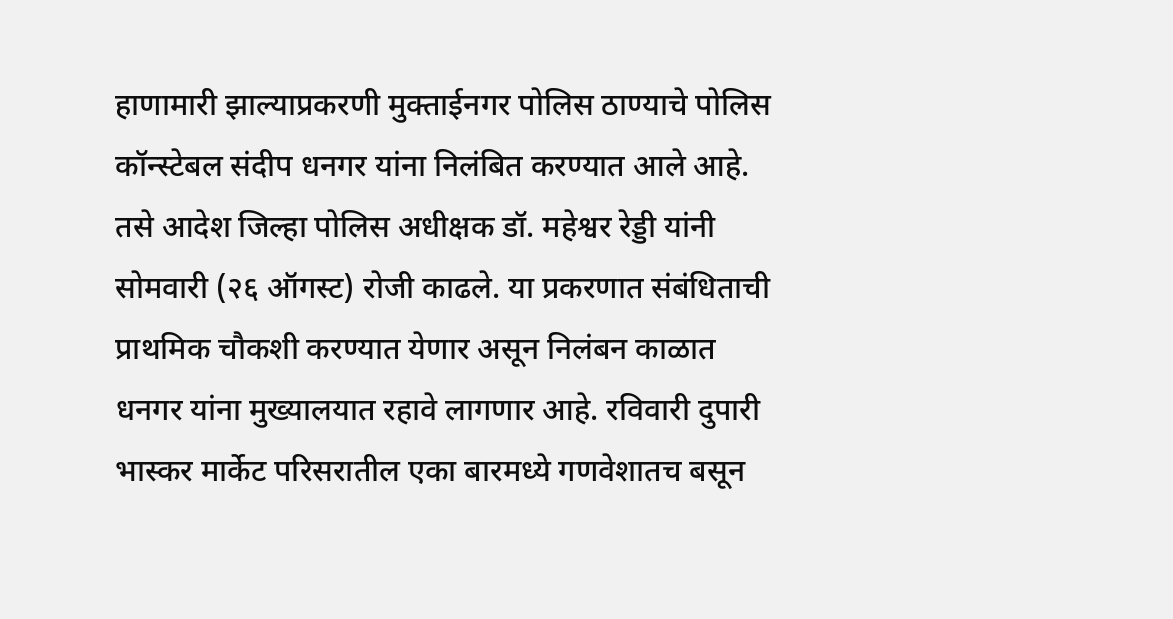हाणामारी झाल्याप्रकरणी मुक्ताईनगर पोलिस ठाण्याचे पोलिस कॉन्स्टेबल संदीप धनगर यांना निलंबित करण्यात आले आहे. तसे आदेश जिल्हा पोलिस अधीक्षक डॉ. महेश्वर रेड्डी यांनी सोमवारी (२६ ऑगस्ट) रोजी काढले. या प्रकरणात संबंधिताची प्राथमिक चौकशी करण्यात येणार असून निलंबन काळात धनगर यांना मुख्यालयात रहावे लागणार आहे. रविवारी दुपारी भास्कर मार्केट परिसरातील एका बारमध्ये गणवेशातच बसून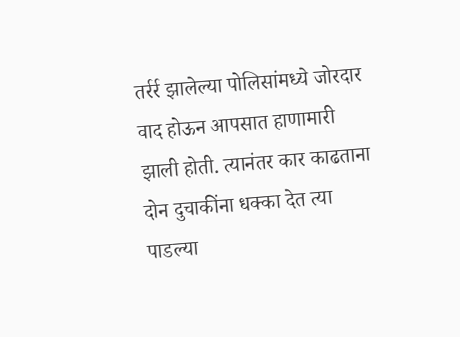तर्रर्र झालेल्या पोलिसांमध्ये जोरदार वाद होऊन आपसात हाणामारी झाली होती. त्यानंतर कार काढताना दोन दुचाकींना धक्का देत त्या पाडल्या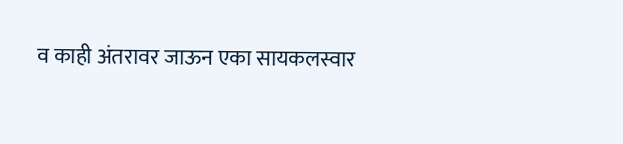व काही अंतरावर जाऊन एका सायकलस्वार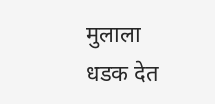मुलाला धडक देत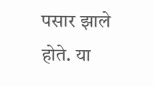पसार झाले होते. या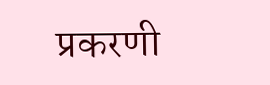प्रकरणी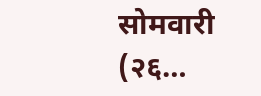सोमवारी (२६…